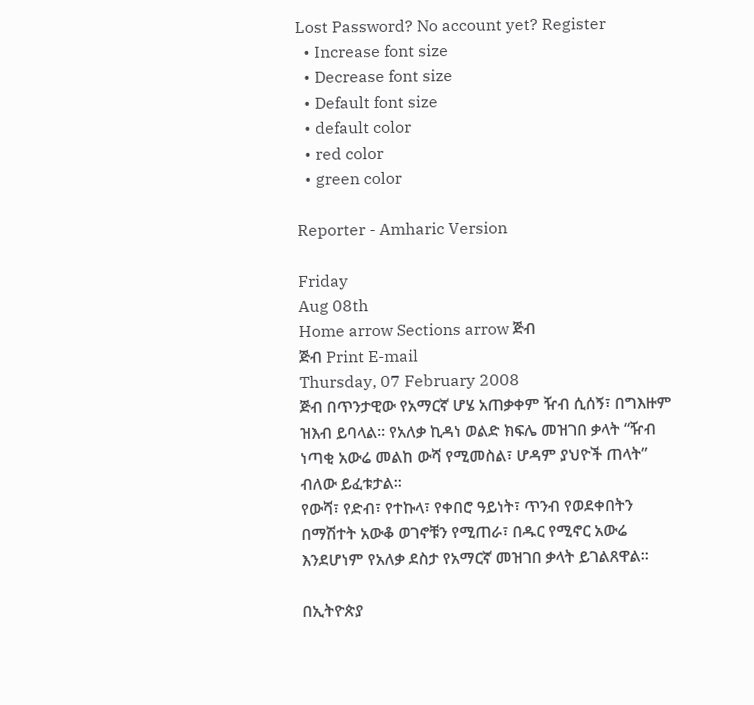Lost Password? No account yet? Register
  • Increase font size
  • Decrease font size
  • Default font size
  • default color
  • red color
  • green color

Reporter - Amharic Version

Friday
Aug 08th
Home arrow Sections arrow ጅብ
ጅብ Print E-mail
Thursday, 07 February 2008
ጅብ በጥንታዊው የአማርኛ ሆሄ አጠቃቀም ዥብ ሲሰኝ፣ በግእዙም ዝእብ ይባላል፡፡ የአለቃ ኪዳነ ወልድ ክፍሌ መዝገበ ቃላት “ዥብ ነጣቂ አውሬ መልከ ውሻ የሚመስል፣ ሆዳም ያህዮች ጠላት” ብለው ይፈቱታል፡፡
የውሻ፣ የድብ፣ የተኩላ፣ የቀበሮ ዓይነት፣ ጥንብ የወደቀበትን በማሽተት አውቆ ወገኖቹን የሚጠራ፣ በዱር የሚኖር አውሬ እንደሆነም የአለቃ ደስታ የአማርኛ መዝገበ ቃላት ይገልጸዋል፡፡

በኢትዮጵያ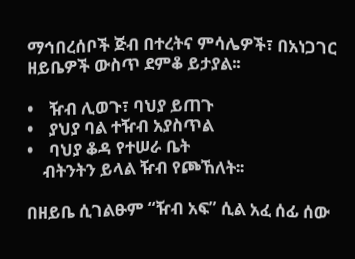ማኅበረሰቦች ጅብ በተረትና ምሳሌዎች፣ በአነጋገር ዘይቤዎች ውስጥ ደምቆ ይታያል፡፡

•    ዥብ ሊወጉ፣ ባህያ ይጠጉ
•    ያህያ ባል ተዥብ አያስጥል
•    ባህያ ቆዳ የተሠራ ቤት
    ብትንትን ይላል ዥብ የጮኸለት፡፡

በዘይቤ ሲገልፁም “ዥብ አፍ” ሲል አፈ ሰፊ ሰው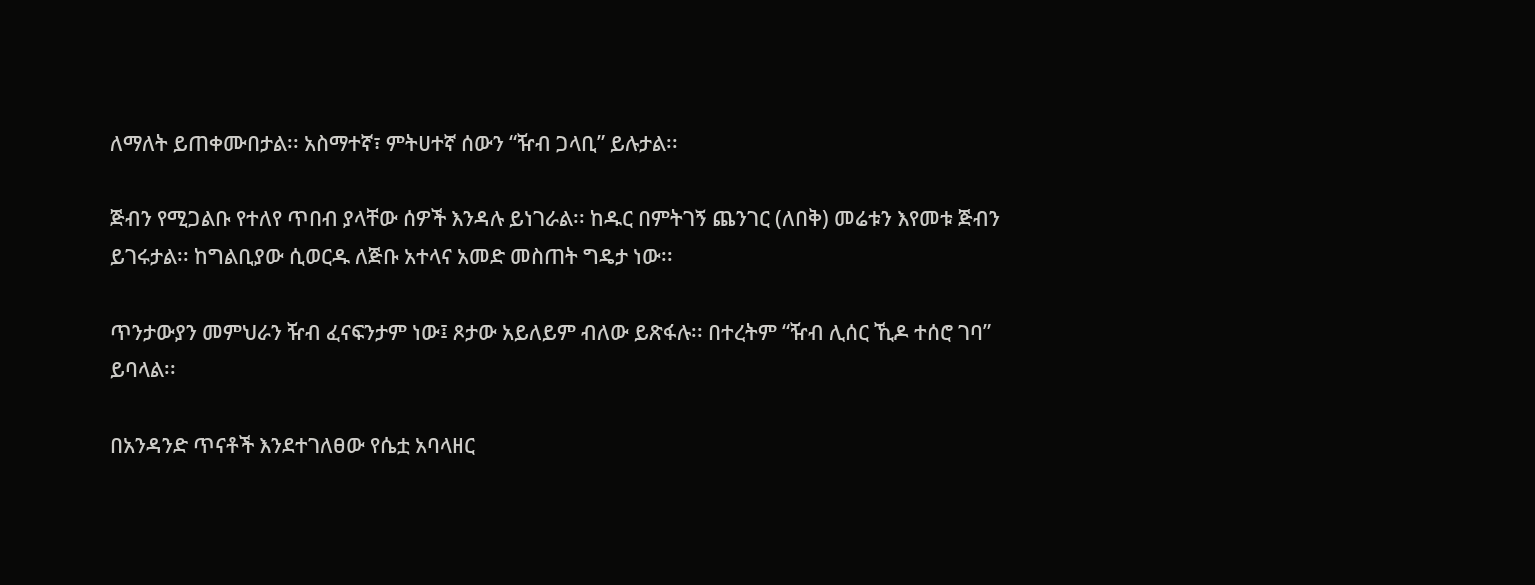ለማለት ይጠቀሙበታል፡፡ አስማተኛ፣ ምትሀተኛ ሰውን “ዥብ ጋላቢ” ይሉታል፡፡

ጅብን የሚጋልቡ የተለየ ጥበብ ያላቸው ሰዎች እንዳሉ ይነገራል፡፡ ከዱር በምትገኝ ጨንገር (ለበቅ) መሬቱን እየመቱ ጅብን ይገሩታል፡፡ ከግልቢያው ሲወርዱ ለጅቡ አተላና አመድ መስጠት ግዴታ ነው፡፡

ጥንታውያን መምህራን ዥብ ፈናፍንታም ነው፤ ጾታው አይለይም ብለው ይጽፋሉ፡፡ በተረትም “ዥብ ሊሰር ኺዶ ተሰሮ ገባ” ይባላል፡፡

በአንዳንድ ጥናቶች እንደተገለፀው የሴቷ አባላዘር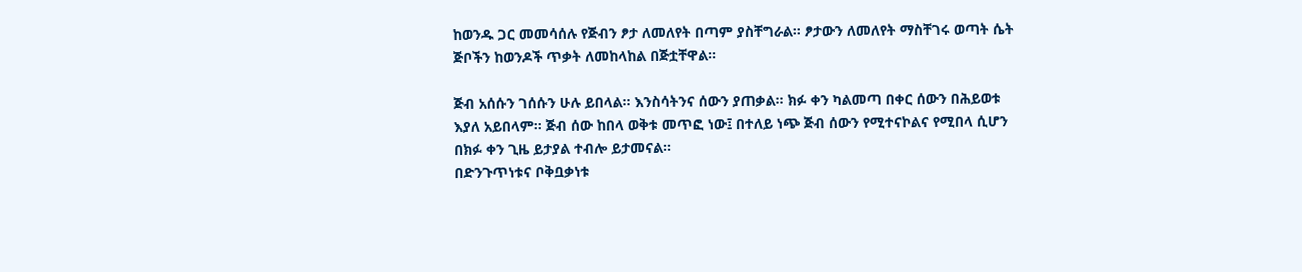ከወንዱ ጋር መመሳሰሉ የጅብን ፆታ ለመለየት በጣም ያስቸግራል፡፡ ፆታውን ለመለየት ማስቸገሩ ወጣት ሴት ጅቦችን ከወንዶች ጥቃት ለመከላከል በጅቷቸዋል፡፡

ጅብ አሰሱን ገሰሱን ሁሉ ይበላል፡፡ እንስሳትንና ሰውን ያጠቃል፡፡ ክፉ ቀን ካልመጣ በቀር ሰውን በሕይወቱ እያለ አይበላም፡፡ ጅብ ሰው ከበላ ወቅቱ መጥፎ ነው፤ በተለይ ነጭ ጅብ ሰውን የሚተናኮልና የሚበላ ሲሆን በክፉ ቀን ጊዜ ይታያል ተብሎ ይታመናል፡፡
በድንጉጥነቱና ቦቅቧቃነቱ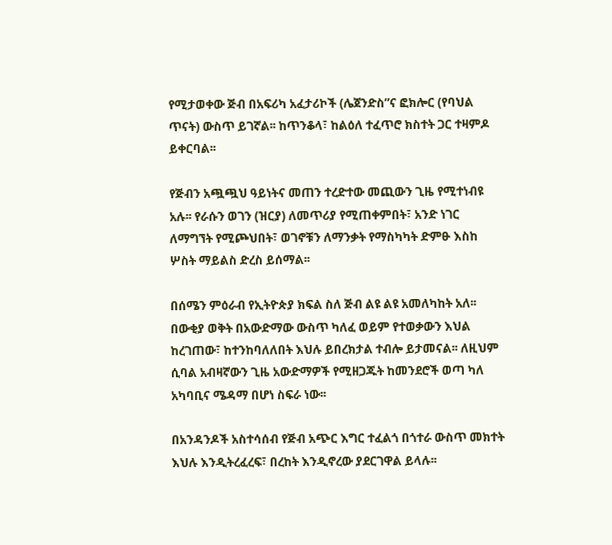የሚታወቀው ጅብ በአፍሪካ አፈታሪኮች (ሌጀንድስ”ና ፎክሎር (የባህል ጥናት) ውስጥ ይገኛል፡፡ ከጥንቆላ፣ ከልዕለ ተፈጥሮ ክስተት ጋር ተዛምዶ ይቀርባል፡፡

የጅብን አጯጯህ ዓይነትና መጠን ተረድተው መጪውን ጊዜ የሚተነብዩ አሉ፡፡ የራሱን ወገን (ዝርያ) ለመጥሪያ የሚጠቀምበት፣ አንድ ነገር ለማግኘት የሚጮህበት፣ ወገኖቹን ለማንቃት የማስካካት ድምፁ እስከ ሦስት ማይልስ ድረስ ይሰማል፡፡

በሰሜን ምዕራብ የኢትዮጵያ ክፍል ስለ ጅብ ልዩ ልዩ አመለካከት አለ፡፡ በውቂያ ወቅት በአውድማው ውስጥ ካለፈ ወይም የተወቃውን እህል ከረገጠው፣ ከተንከባለለበት እህሉ ይበረክታል ተብሎ ይታመናል፡፡ ለዚህም ሲባል አብዛኛውን ጊዜ አውድማዎች የሚዘጋጁት ከመንደሮች ወጣ ካለ አካባቢና ሜዳማ በሆነ ስፍራ ነው፡፡

በአንዳንዶች አስተሳሰብ የጅብ አጭር እግር ተፈልጎ በጎተራ ውስጥ መክተት እህሉ እንዲትረፈረፍ፣ በረከት እንዲኖረው ያደርገዋል ይላሉ፡፡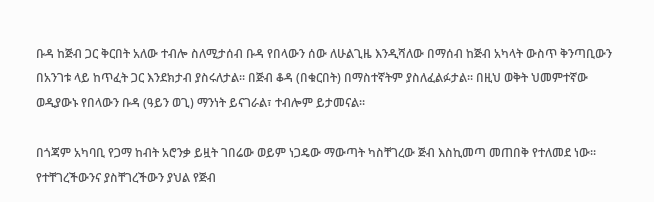ቡዳ ከጅብ ጋር ቅርበት አለው ተብሎ ስለሚታሰብ ቡዳ የበላውን ሰው ለሁልጊዜ እንዲሻለው በማሰብ ከጅብ አካላት ውስጥ ቅንጣቢውን በአንገቱ ላይ ከጥፈት ጋር እንደክታብ ያስሩለታል፡፡ በጅብ ቆዳ (በቁርበት) በማስተኛትም ያስለፈልፉታል፡፡ በዚህ ወቅት ህመምተኛው ወዲያውኑ የበላውን ቡዳ (ዓይን ወጊ) ማንነት ይናገራል፣ ተብሎም ይታመናል፡፡

በጎጃም አካባቢ የጋማ ከብት አሮንቃ ይዟት ገበሬው ወይም ነጋዴው ማውጣት ካስቸገረው ጅብ እስኪመጣ መጠበቅ የተለመደ ነው፡፡ የተቸገረችውንና ያስቸገረችውን ያህል የጅብ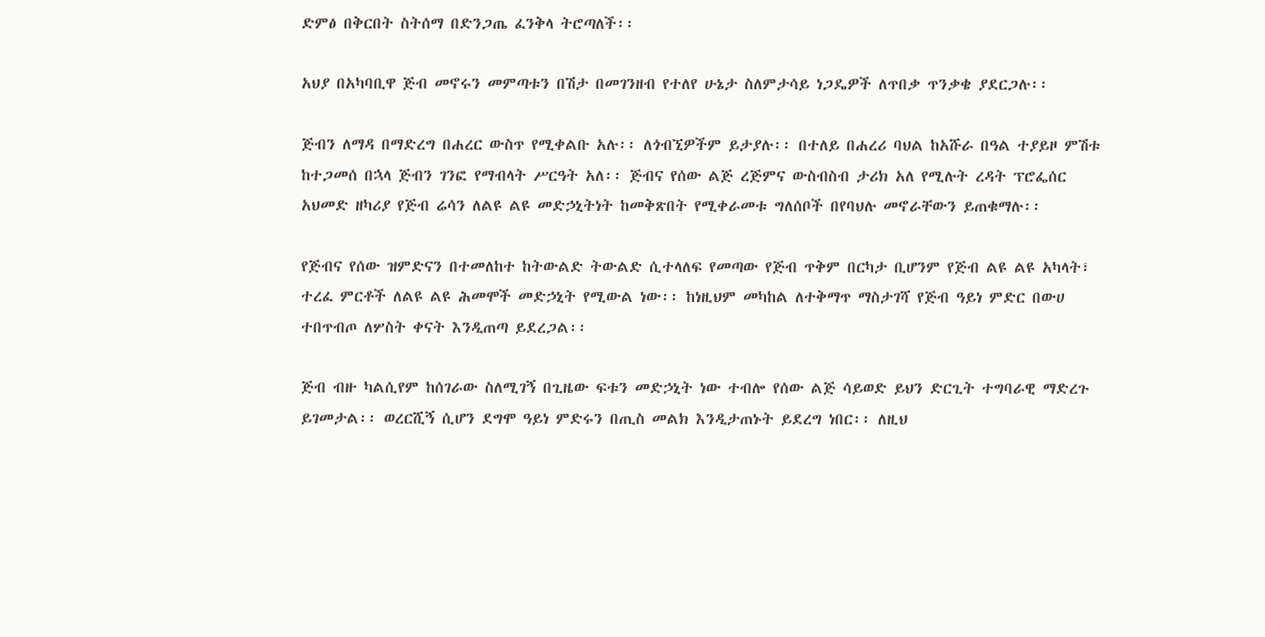ድምፅ በቅርበት ስትሰማ በድንጋጤ ፈንቅላ ትሮጣለች፡፡

አህያ በአካባቢዋ ጅብ መኖሩን መምጣቱን በሽታ በመገንዘብ የተለየ ሁኔታ ስለምታሳይ ነጋዴዎች ለጥበቃ ጥንቃቄ ያደርጋሉ፡፡

ጅብን ለማዳ በማድረግ በሐረር ውስጥ የሚቀልቡ አሉ፡፡ ለጎብኚዎችም ይታያሉ፡፡ በተለይ በሐረሪ ባህል ከአሹራ በዓል ተያይዞ ምሽቱ ከተጋመሰ በኋላ ጅብን ገንፎ የማብላት ሥርዓት አለ፡፡ ጅብና የሰው ልጅ ረጅምና ውስብስብ ታሪክ አለ የሚሉት ረዳት ፕሮፌሰር አህመድ ዘካሪያ የጅብ ሬሳን ለልዩ ልዩ መድኃኒትነት ከመቅጽበት የሚቀራመቱ ግለሰቦች በየባህሉ መኖራቸውን ይጠቁማሉ፡፡

የጅብና የሰው ዝምድናን በተመለከተ ከትውልድ ትውልድ ሲተላለፍ የመጣው የጅብ ጥቅም በርካታ ቢሆንም የጅብ ልዩ ልዩ አካላት፣ ተረፈ ምርቶች ለልዩ ልዩ ሕመሞች መድኃኒት የሚውል ነው፡፡ ከነዚህም መካከል ለተቅማጥ ማስታገሻ የጅብ ዓይነ ምድር በውሀ ተበጥብጦ ለሦስት ቀናት እንዲጠጣ ይደረጋል፡፡

ጅብ ብዙ ካልሲየም ከሰገራው ስለሚገኝ በጊዜው ፍቱን መድኃኒት ነው ተብሎ የሰው ልጅ ሳይወድ ይህን ድርጊት ተግባራዊ ማድረጉ ይገመታል፡፡ ወረርሺኝ ሲሆን ደግሞ ዓይነ ምድሩን በጢስ መልክ እንዲታጠኑት ይደረግ ነበር፡፡ ለዚህ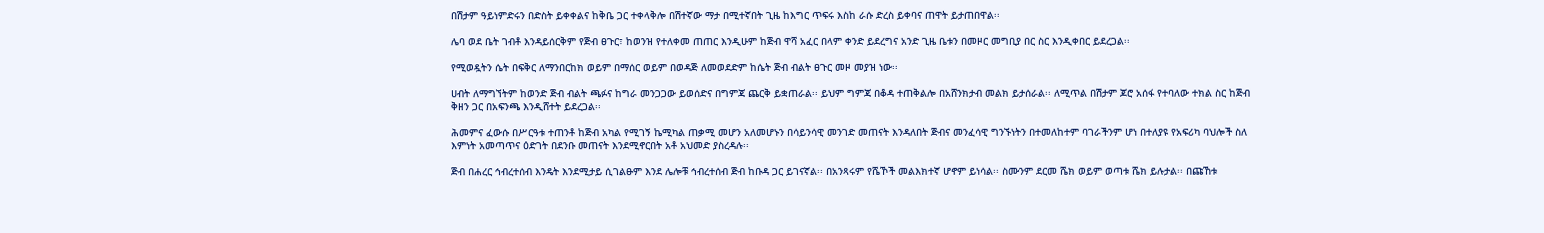በሽታም ዓይነምድሩን በድስት ይቀቀልና ከቅቤ ጋር ተቀላቅሎ በሽተኛው ማታ በሚተኛበት ጊዜ ከእግር ጥፍሩ እስከ ራሱ ድረስ ይቀባና ጠዋት ይታጠበዋል፡፡

ሌባ ወደ ቤት ገብቶ እንዳይሰርቅም የጅብ ፀጉር፣ ከወንዝ የተለቀመ ጠጠር እንዲሁም ከጅብ ዋሻ አፈር በላም ቀንድ ይደረግና አንድ ጊዜ ቤቱን በመዞር መግቢያ በር ስር እንዲቀበር ይደረጋል፡፡

የሚወዷትን ሴት በፍቅር ለማንበርከክ ወይም በማሰር ወይም በወዳጅ ለመወደድም ከሴት ጅብ ብልት ፀጉር መዞ መያዝ ነው፡፡

ሀብት ለማግኘትም ከወንድ ጅብ ብልት ጫፉና ከግራ መንጋጋው ይወሰድና በግምጃ ጨርቅ ይቋጠራል፡፡ ይህም ግምጃ በቆዳ ተጠቅልሎ በአሸንክታብ መልክ ይታሰራል፡፡ ለሚጥል በሽታም ጆሮ አሰፋ የተባለው ተክል ስር ከጅብ ቅዘን ጋር በአፍንጫ እንዲሸተት ይደረጋል፡፡

ሕመምና ፈውሱ በሥርዓቱ ተጠንቶ ከጅብ አካል የሚገኝ ኬሚካል ጠቃሚ መሆን አለመሆኑን በሳይንሳዊ መንገድ መጠናት እንዳለበት ጅብና መንፈሳዊ ግንኙነትን በተመለከተም ባገራችንም ሆነ በተለያዩ የአፍሪካ ባህሎች ስለ እምነት አመጣጥና ዕድገት በደንቡ መጠናት እንደሚኖርበት አቶ አህመድ ያስረዳሉ፡፡

ጅብ በሐረር ኅብረተሰብ እንዴት እንደሚታይ ሲገልፁም እንደ ሌሎቹ ኅብረተሰብ ጅብ ከቡዳ ጋር ይገናኛል፡፡ በአንጻሩም የሼኾች መልእክተኛ ሆኖም ይነሳል፡፡ ስሙንም ደርመ ሼክ ወይም ወጣቱ ሼክ ይሉታል፡፡ በጩኸቱ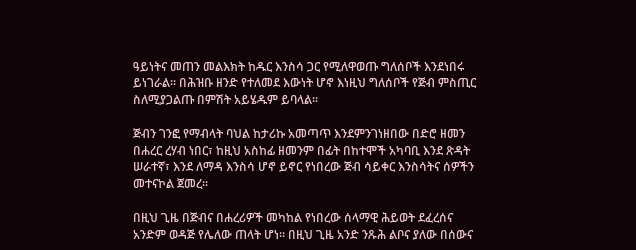ዓይነትና መጠን መልእክት ከዱር እንስሳ ጋር የሚለዋወጡ ግለሰቦች እንደነበሩ ይነገራል፡፡ በሕዝቡ ዘንድ የተለመደ እውነት ሆኖ እነዚህ ግለሰቦች የጅብ ምስጢር ስለሚያጋልጡ በምሽት አይሄዱም ይባላል፡፡

ጅብን ገንፎ የማብላት ባህል ከታሪኩ አመጣጥ እንደምንገነዘበው በድሮ ዘመን በሐረር ረሃብ ነበር፣ ከዚህ አስከፊ ዘመንም በፊት በከተሞች አካባቢ እንደ ጽዳት ሠራተኛ፣ እንደ ለማዳ እንስሳ ሆኖ ይኖር የነበረው ጅብ ሳይቀር እንስሳትና ሰዎችን መተናኮል ጀመረ፡፡

በዚህ ጊዜ በጅብና በሐረሪዎች መካከል የነበረው ሰላማዊ ሕይወት ደፈረሰና አንድም ወዳጅ የሌለው ጠላት ሆነ፡፡ በዚህ ጊዜ አንድ ንጹሕ ልቦና ያለው በሰውና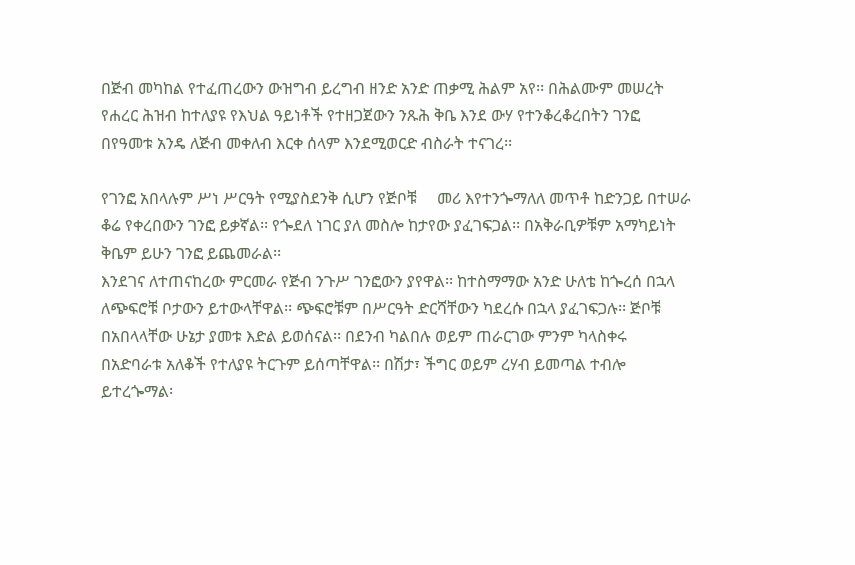በጅብ መካከል የተፈጠረውን ውዝግብ ይረግብ ዘንድ አንድ ጠቃሚ ሕልም አየ፡፡ በሕልሙም መሠረት የሐረር ሕዝብ ከተለያዩ የእህል ዓይነቶች የተዘጋጀውን ንጹሕ ቅቤ እንደ ውሃ የተንቆረቆረበትን ገንፎ በየዓመቱ አንዴ ለጅብ መቀለብ እርቀ ሰላም እንደሚወርድ ብስራት ተናገረ፡፡

የገንፎ አበላሉም ሥነ ሥርዓት የሚያስደንቅ ሲሆን የጅቦቹ     መሪ እየተንጐማለለ መጥቶ ከድንጋይ በተሠራ ቆሬ የቀረበውን ገንፎ ይቃኛል፡፡ የጐደለ ነገር ያለ መስሎ ከታየው ያፈገፍጋል፡፡ በአቅራቢዎቹም አማካይነት ቅቤም ይሁን ገንፎ ይጨመራል፡፡
እንደገና ለተጠናከረው ምርመራ የጅብ ንጉሥ ገንፎውን ያየዋል፡፡ ከተስማማው አንድ ሁለቴ ከጐረሰ በኋላ ለጭፍሮቹ ቦታውን ይተውላቸዋል፡፡ ጭፍሮቹም በሥርዓት ድርሻቸውን ካደረሱ በኋላ ያፈገፍጋሉ፡፡ ጅቦቹ በአበላላቸው ሁኔታ ያመቱ እድል ይወሰናል፡፡ በደንብ ካልበሉ ወይም ጠራርገው ምንም ካላስቀሩ በአድባራቱ አለቆች የተለያዩ ትርጉም ይሰጣቸዋል፡፡ በሽታ፣ ችግር ወይም ረሃብ ይመጣል ተብሎ ይተረጐማል፡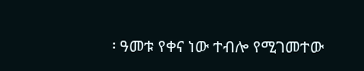፡ ዓመቱ የቀና ነው ተብሎ የሚገመተው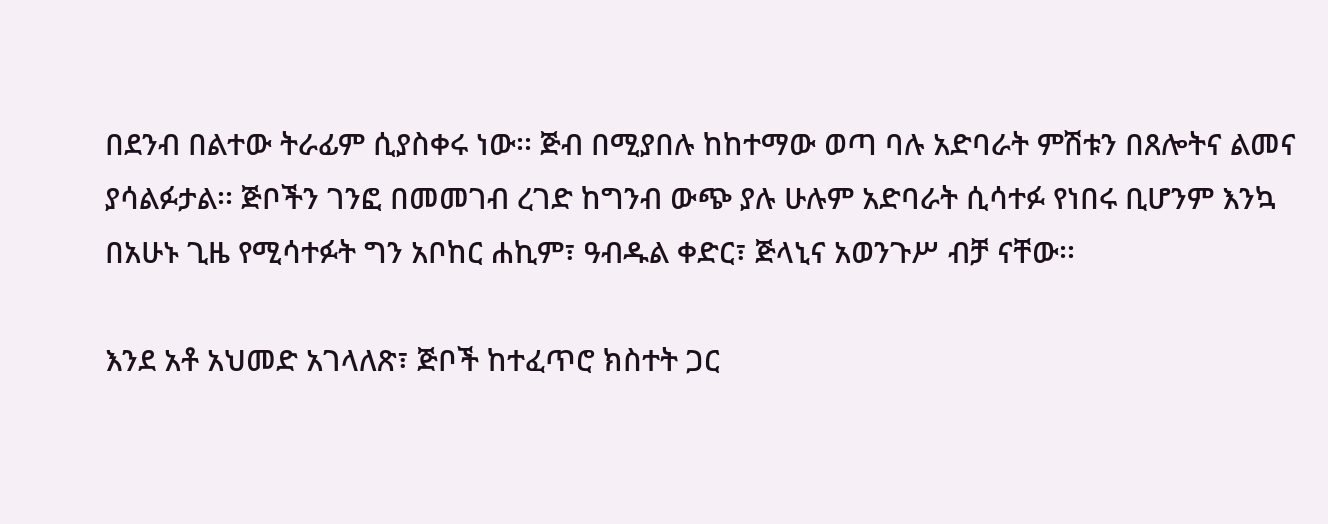በደንብ በልተው ትራፊም ሲያስቀሩ ነው፡፡ ጅብ በሚያበሉ ከከተማው ወጣ ባሉ አድባራት ምሽቱን በጸሎትና ልመና ያሳልፉታል፡፡ ጅቦችን ገንፎ በመመገብ ረገድ ከግንብ ውጭ ያሉ ሁሉም አድባራት ሲሳተፉ የነበሩ ቢሆንም እንኳ በአሁኑ ጊዜ የሚሳተፉት ግን አቦከር ሐኪም፣ ዓብዱል ቀድር፣ ጅላኒና አወንጉሥ ብቻ ናቸው፡፡

እንደ አቶ አህመድ አገላለጽ፣ ጅቦች ከተፈጥሮ ክስተት ጋር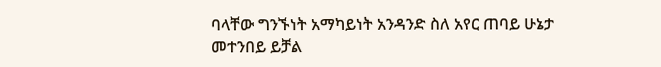ባላቸው ግንኙነት አማካይነት አንዳንድ ስለ አየር ጠባይ ሁኔታ መተንበይ ይቻል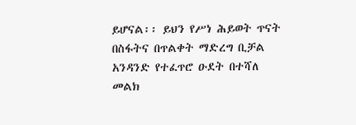ይሆናል፡፡ ይህን የሥነ ሕይወት ጥናት በስፋትና በጥልቀት ማድረግ ቢቻል አንዳንድ የተፈጥሮ ዑደት በተሻለ መልክ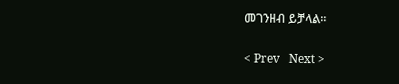መገንዘብ ይቻላል፡፡

< Prev   Next >